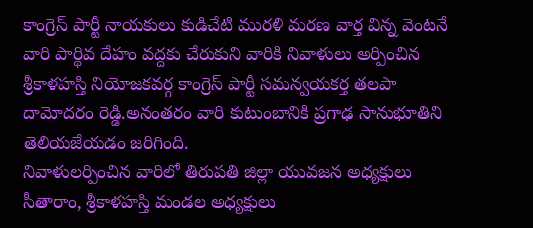కాంగ్రెస్ పార్టీ నాయకులు కుడిచేటి మురళి మరణ వార్త విన్న వెంటనే వారి పార్థివ దేహం వద్దకు చేరుకుని వారికి నివాళులు అర్పించిన శ్రీకాళహస్తి నియోజకవర్గ కాంగ్రెస్ పార్టీ సమన్వయకర్త తలపా దామోదరం రెడ్డి.అనంతరం వారి కుటుంబానికి ప్రగాఢ సానుభూతిని తెలియజేయడం జరిగింది.
నివాళులర్పించిన వారిలో తిరుపతి జిల్లా యువజన అధ్యక్షులు సీతారాం, శ్రీకాళహస్తి మండల అధ్యక్షులు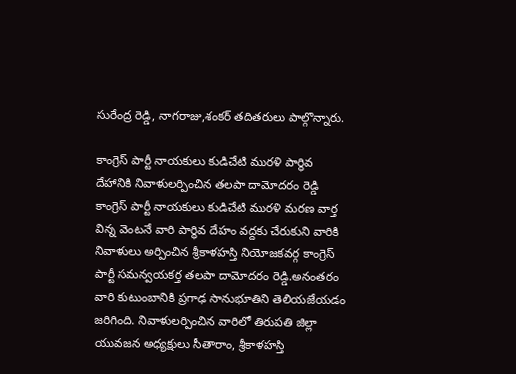సురేంద్ర రెడ్డి, నాగరాజు,శంకర్ తదితరులు పాల్గొన్నారు.

కాంగ్రెస్ పార్టీ నాయకులు కుడిచేటి మురళి పార్థివ దేహానికి నివాళులర్పించిన తలపా దామోదరం రెడ్డి
కాంగ్రెస్ పార్టీ నాయకులు కుడిచేటి మురళి మరణ వార్త విన్న వెంటనే వారి పార్థివ దేహం వద్దకు చేరుకుని వారికి నివాళులు అర్పించిన శ్రీకాళహస్తి నియోజకవర్గ కాంగ్రెస్ పార్టీ సమన్వయకర్త తలపా దామోదరం రెడ్డి.అనంతరం వారి కుటుంబానికి ప్రగాఢ సానుభూతిని తెలియజేయడం జరిగింది. నివాళులర్పించిన వారిలో తిరుపతి జిల్లా యువజన అధ్యక్షులు సీతారాం, శ్రీకాళహస్తి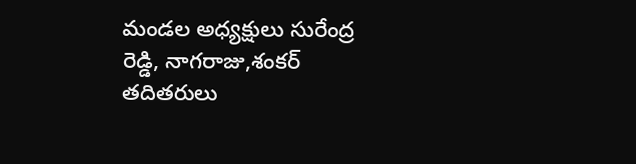మండల అధ్యక్షులు సురేంద్ర రెడ్డి, నాగరాజు,శంకర్ తదితరులు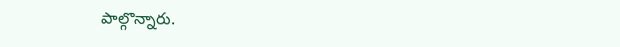పాల్గొన్నారు.